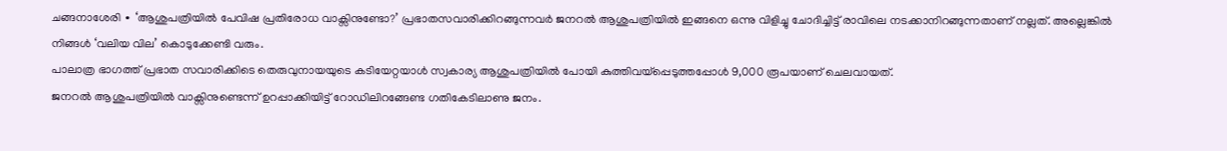ചങ്ങനാശേരി ∙ ‘ആശുപത്രിയിൽ പേവിഷ പ്രതിരോധ വാക്സിനുണ്ടോ?’ പ്രഭാതസവാരിക്കിറങ്ങുന്നവർ ജനറൽ ആശുപത്രിയിൽ ഇങ്ങനെ ഒന്നു വിളിച്ചു ചോദിച്ചിട്ട് രാവിലെ നടക്കാനിറങ്ങുന്നതാണ് നല്ലത്. അല്ലെങ്കിൽ നിങ്ങൾ ‘വലിയ വില’ കൊടുക്കേണ്ടി വരും.
പാലാത്ര ഭാഗത്ത് പ്രഭാത സവാരിക്കിടെ തെരുവുനായയുടെ കടിയേറ്റയാൾ സ്വകാര്യ ആശുപത്രിയിൽ പോയി കുത്തിവയ്പ്പെടുത്തപ്പോൾ 9,000 രൂപയാണ് ചെലവായത്.
ജനറൽ ആശുപത്രിയിൽ വാക്സിനുണ്ടെന്ന് ഉറപ്പാക്കിയിട്ട് റോഡിലിറങ്ങേണ്ട ഗതികേടിലാണു ജനം.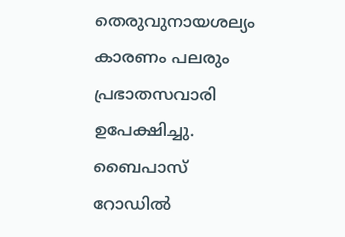തെരുവുനായശല്യം കാരണം പലരും പ്രഭാതസവാരി ഉപേക്ഷിച്ചു. ബൈപാസ് റോഡിൽ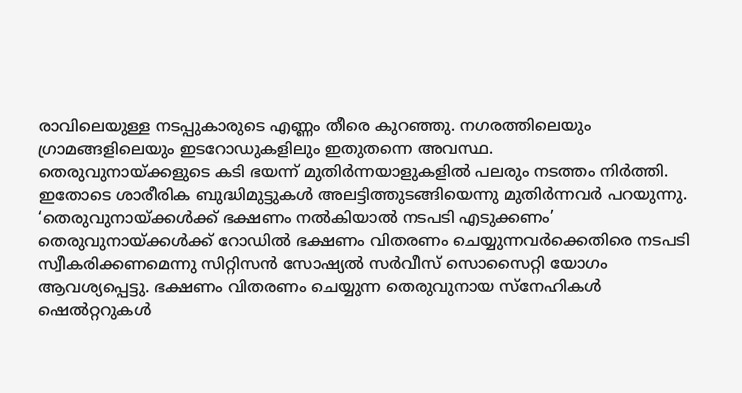രാവിലെയുള്ള നടപ്പുകാരുടെ എണ്ണം തീരെ കുറഞ്ഞു. നഗരത്തിലെയും ഗ്രാമങ്ങളിലെയും ഇടറോഡുകളിലും ഇതുതന്നെ അവസ്ഥ.
തെരുവുനായ്ക്കളുടെ കടി ഭയന്ന് മുതിർന്നയാളുകളിൽ പലരും നടത്തം നിർത്തി. ഇതോടെ ശാരീരിക ബുദ്ധിമുട്ടുകൾ അലട്ടിത്തുടങ്ങിയെന്നു മുതിർന്നവർ പറയുന്നു.
‘തെരുവുനായ്ക്കൾക്ക് ഭക്ഷണം നൽകിയാൽ നടപടി എടുക്കണം’
തെരുവുനായ്ക്കൾക്ക് റോഡിൽ ഭക്ഷണം വിതരണം ചെയ്യുന്നവർക്കെതിരെ നടപടി സ്വീകരിക്കണമെന്നു സിറ്റിസൻ സോഷ്യൽ സർവീസ് സൊസൈറ്റി യോഗം ആവശ്യപ്പെട്ടു. ഭക്ഷണം വിതരണം ചെയ്യുന്ന തെരുവുനായ സ്നേഹികൾ ഷെൽറ്ററുകൾ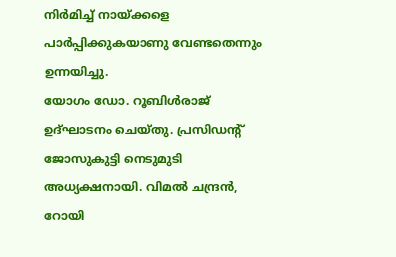നിർമിച്ച് നായ്ക്കളെ പാർപ്പിക്കുകയാണു വേണ്ടതെന്നും ഉന്നയിച്ചു.
യോഗം ഡോ. റൂബിൾരാജ് ഉദ്ഘാടനം ചെയ്തു. പ്രസിഡന്റ് ജോസുകുട്ടി നെടുമുടി അധ്യക്ഷനായി. വിമൽ ചന്ദ്രൻ, റോയി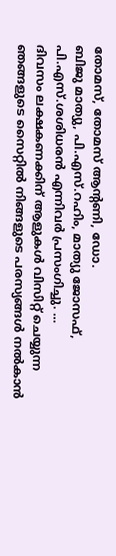തോമസ്, തോമസ് ആന്റണി, ഡോ.
ബിജു മാത്യു, പി.എസ്.റഹിം, മാത്യു ജോസഫ്, പി.എസ്.ശശിധരൻ എന്നിവർ പ്രസംഗിച്ചു. …
ദിവസം ലക്ഷകണക്കിന് ആളുകൾ വിസിറ്റ് ചെയ്യുന്ന ഞങ്ങളുടെ സൈറ്റിൽ നിങ്ങളുടെ പരസ്യങ്ങൾ നൽകാൻ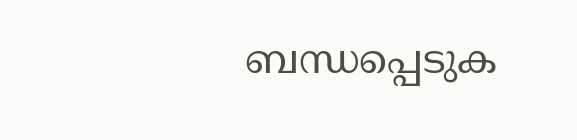ബന്ധപ്പെടുക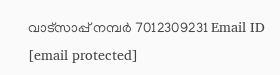വാട്സാപ്പ് നമ്പർ 7012309231 Email ID [email protected]